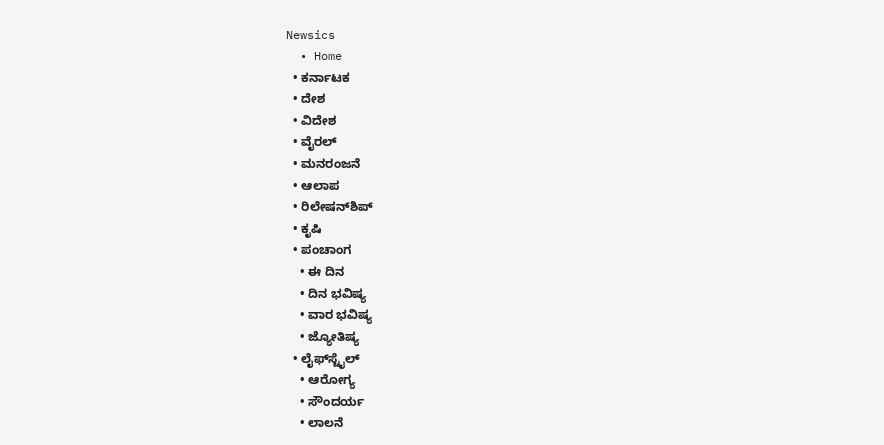Newsics
  • Home
  • ಕರ್ನಾಟಕ
  • ದೇಶ
  • ವಿದೇಶ
  • ವೈರಲ್
  • ಮನರಂಜನೆ
  • ಆಲಾಪ
  • ರಿಲೇಷನ್‌ಶಿಪ್
  • ಕೃಷಿ
  • ಪಂಚಾಂಗ
    • ಈ ದಿನ
    • ದಿನ ಭವಿಷ್ಯ
    • ವಾರ ಭವಿಷ್ಯ
    • ಜ್ಯೋತಿಷ್ಯ
  • ಲೈಫ್‌ಸ್ಟೈಲ್
    • ಆರೋಗ್ಯ
    • ಸೌಂದರ್ಯ
    • ಲಾಲನೆ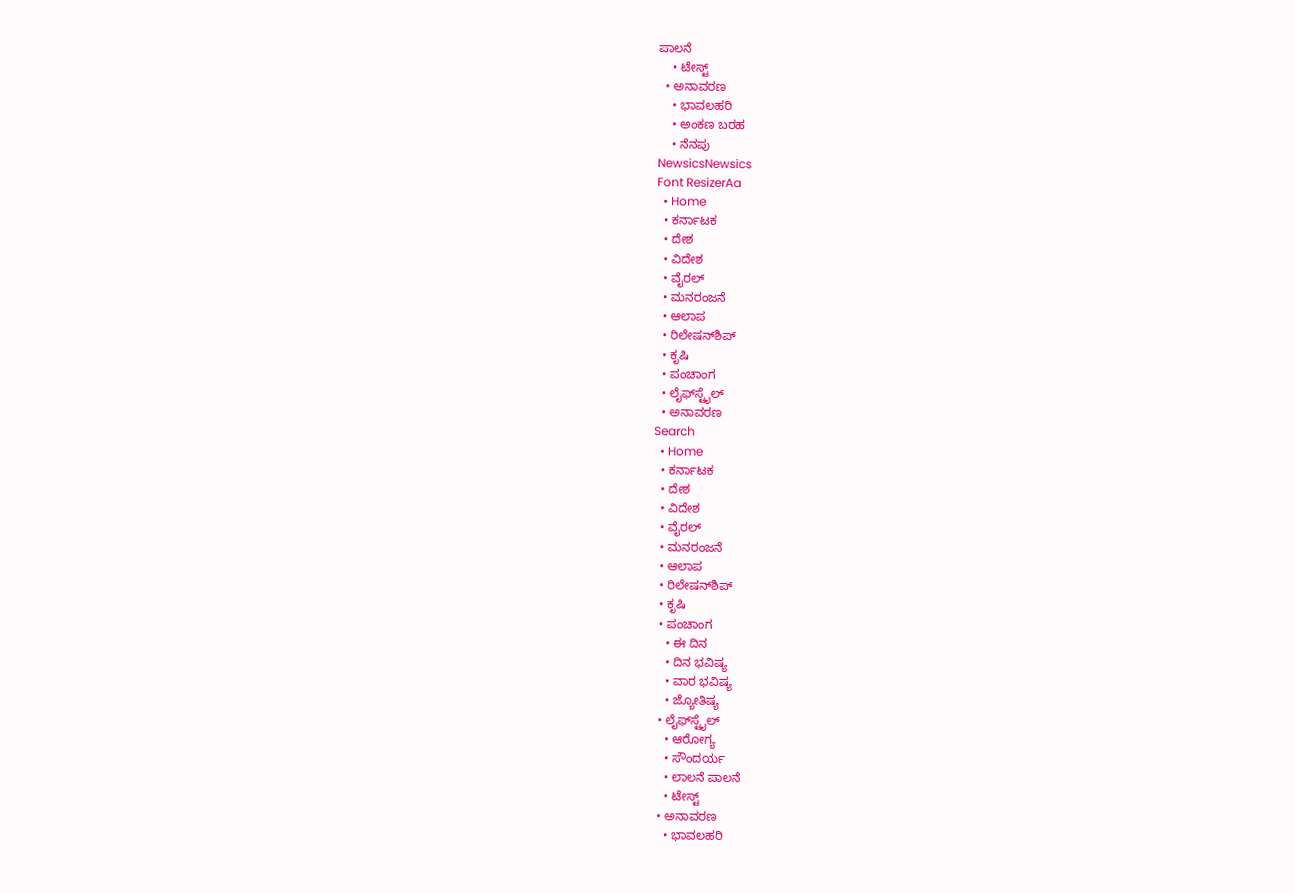ಪಾಲನೆ
    • ಟೇಸ್ಟ್
  • ಅನಾವರಣ
    • ಭಾವಲಹರಿ
    • ಅಂಕಣ ಬರಹ
    • ನೆನಪು
NewsicsNewsics
Font ResizerAa
  • Home
  • ಕರ್ನಾಟಕ
  • ದೇಶ
  • ವಿದೇಶ
  • ವೈರಲ್
  • ಮನರಂಜನೆ
  • ಆಲಾಪ
  • ರಿಲೇಷನ್‌ಶಿಪ್
  • ಕೃಷಿ
  • ಪಂಚಾಂಗ
  • ಲೈಫ್‌ಸ್ಟೈಲ್
  • ಅನಾವರಣ
Search
  • Home
  • ಕರ್ನಾಟಕ
  • ದೇಶ
  • ವಿದೇಶ
  • ವೈರಲ್
  • ಮನರಂಜನೆ
  • ಆಲಾಪ
  • ರಿಲೇಷನ್‌ಶಿಪ್
  • ಕೃಷಿ
  • ಪಂಚಾಂಗ
    • ಈ ದಿನ
    • ದಿನ ಭವಿಷ್ಯ
    • ವಾರ ಭವಿಷ್ಯ
    • ಜ್ಯೋತಿಷ್ಯ
  • ಲೈಫ್‌ಸ್ಟೈಲ್
    • ಆರೋಗ್ಯ
    • ಸೌಂದರ್ಯ
    • ಲಾಲನೆ ಪಾಲನೆ
    • ಟೇಸ್ಟ್
  • ಅನಾವರಣ
    • ಭಾವಲಹರಿ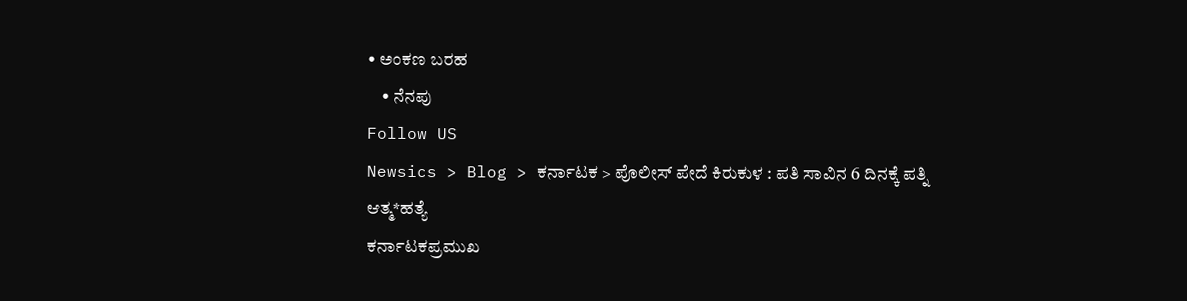• ಅಂಕಣ ಬರಹ
    • ನೆನಪು
Follow US
Newsics > Blog > ಕರ್ನಾಟಕ > ಪೊಲೀಸ್ ಪೇದೆ ಕಿರುಕುಳ : ಪತಿ ಸಾವಿನ 6 ದಿನಕ್ಕೆ ಪತ್ನಿ ಆತ್ಮ*ಹತ್ಯೆ
ಕರ್ನಾಟಕಪ್ರಮುಖ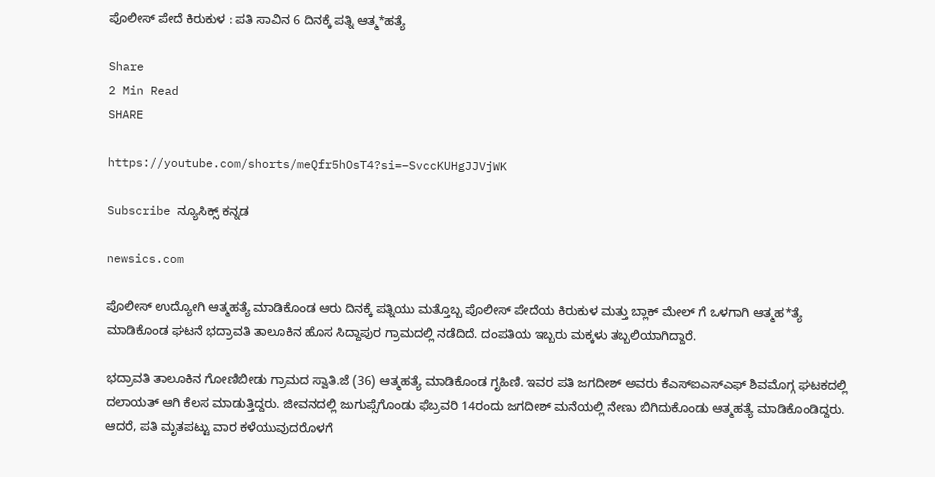ಪೊಲೀಸ್ ಪೇದೆ ಕಿರುಕುಳ : ಪತಿ ಸಾವಿನ 6 ದಿನಕ್ಕೆ ಪತ್ನಿ ಆತ್ಮ*ಹತ್ಯೆ

Share
2 Min Read
SHARE

https://youtube.com/shorts/meQfr5hOsT4?si=–SvccKUHgJJVjWK

Subscribe ನ್ಯೂಸಿಕ್ಸ್ ಕನ್ನಡ

newsics.com

ಪೊಲೀಸ್ ಉದ್ಯೋಗಿ ಆತ್ಮಹತ್ಯೆ ಮಾಡಿಕೊಂಡ ಆರು ದಿನಕ್ಕೆ ಪತ್ನಿಯು ಮತ್ತೊಬ್ಬ ಪೊಲೀಸ್ ಪೇದೆಯ ಕಿರುಕುಳ ಮತ್ತು ಬ್ಲಾಕ್ ಮೇಲ್ ಗೆ ಒಳಗಾಗಿ ಆತ್ಮಹ*ತ್ಯೆ ಮಾಡಿಕೊಂಡ ಘಟನೆ ಭದ್ರಾವತಿ ತಾಲೂಕಿನ ಹೊಸ ಸಿದ್ದಾಪುರ ಗ್ರಾಮದಲ್ಲಿ ನಡೆದಿದೆ. ದಂಪತಿಯ ಇಬ್ಬರು ಮಕ್ಕಳು ತಬ್ಬಲಿಯಾಗಿದ್ದಾರೆ.

ಭದ್ರಾವತಿ ತಾಲೂಕಿನ ಗೋಣಿಬೀಡು ಗ್ರಾಮದ ಸ್ವಾತಿ.ಜೆ (36) ಆತ್ಮಹತ್ಯೆ ಮಾಡಿಕೊಂಡ ಗೃಹಿಣಿ. ಇವರ ಪತಿ ಜಗದೀಶ್ ಅವರು ಕೆಎಸ್ಐಎಸ್ಎಫ್ ಶಿವಮೊಗ್ಗ ಘಟಕದಲ್ಲಿ ದಲಾಯತ್ ಆಗಿ ಕೆಲಸ ಮಾಡುತ್ತಿದ್ದರು. ಜೀವನದಲ್ಲಿ ಜುಗುಪ್ಸೆಗೊಂಡು ಫೆಬ್ರವರಿ 14ರಂದು ಜಗದೀಶ್ ಮನೆಯಲ್ಲಿ ನೇಣು ಬಿಗಿದುಕೊಂಡು ಆತ್ಮಹತ್ಯೆ ಮಾಡಿಕೊಂಡಿದ್ದರು. ಆದರೆ, ಪತಿ ಮೃತಪಟ್ಟು ವಾರ ಕಳೆಯುವುದರೊಳಗೆ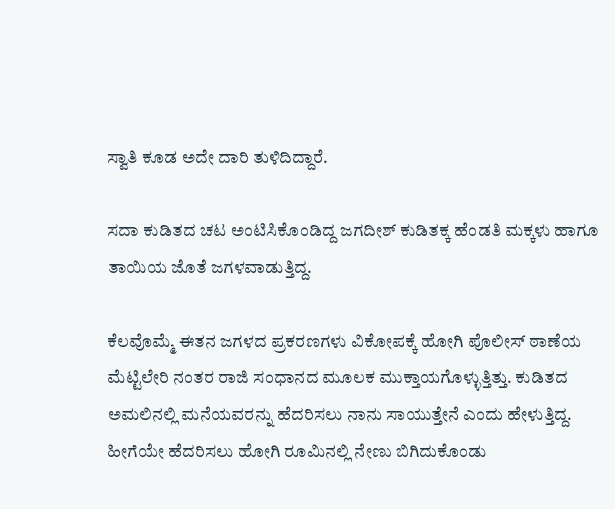ಸ್ವಾತಿ ಕೂಡ ಅದೇ ದಾರಿ ತುಳಿದಿದ್ದಾರೆ.

ಸದಾ ಕುಡಿತದ ಚಟ ಅಂಟಿಸಿಕೊಂಡಿದ್ದ ಜಗದೀಶ್ ಕುಡಿತಕ್ಕ ಹೆಂಡತಿ ಮಕ್ಕಳು ಹಾಗೂ ತಾಯಿಯ ಜೊತೆ ಜಗಳವಾಡುತ್ತಿದ್ದ.

ಕೆಲವೊಮ್ಮೆ ಈತನ ಜಗಳದ ಪ್ರಕರಣಗಳು ವಿಕೋಪಕ್ಕೆ ಹೋಗಿ ಪೊಲೀಸ್ ಠಾಣೆಯ ಮೆಟ್ಟಿಲೇರಿ ನಂತರ ರಾಜಿ ಸಂಧಾನದ ಮೂಲಕ ಮುಕ್ತಾಯಗೊಳ್ಳುತ್ತಿತ್ತು. ಕುಡಿತದ ಅಮಲಿನಲ್ಲಿ ಮನೆಯವರನ್ನು ಹೆದರಿಸಲು ನಾನು ಸಾಯುತ್ತೇನೆ ಎಂದು ಹೇಳುತ್ತಿದ್ದ. ಹೀಗೆಯೇ ಹೆದರಿಸಲು ಹೋಗಿ ರೂಮಿನಲ್ಲಿ ನೇಣು ಬಿಗಿದುಕೊಂಡು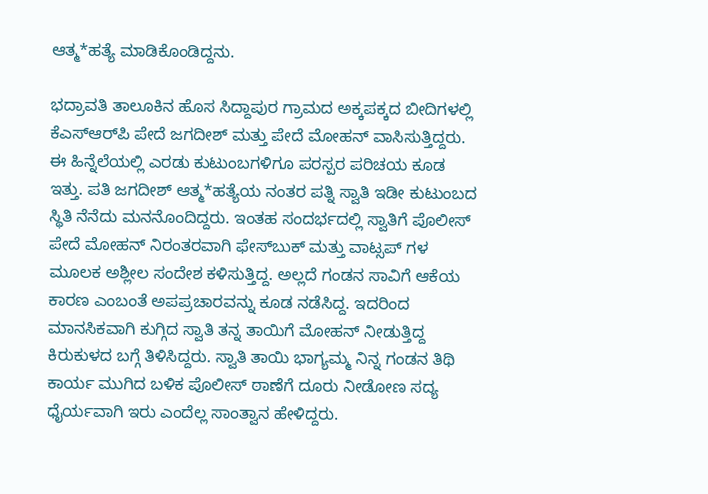ಆತ್ಮ*ಹತ್ಯೆ ಮಾಡಿಕೊಂಡಿದ್ದನು.

ಭದ್ರಾವತಿ ತಾಲೂಕಿನ ಹೊಸ ಸಿದ್ದಾಪುರ ಗ್ರಾಮದ ಅಕ್ಕಪಕ್ಕದ ಬೀದಿಗಳಲ್ಲಿ ಕೆಎಸ್‌ಆರ್‌ಪಿ ಪೇದೆ ಜಗದೀಶ್ ಮತ್ತು ಪೇದೆ ಮೋಹನ್ ವಾಸಿಸುತ್ತಿದ್ದರು. ಈ ಹಿನ್ನೆಲೆಯಲ್ಲಿ ಎರಡು ಕುಟುಂಬಗಳಿಗೂ ಪರಸ್ಪರ ಪರಿಚಯ ಕೂಡ ಇತ್ತು. ಪತಿ ಜಗದೀಶ್ ಆತ್ಮ*ಹತ್ಯೆಯ ನಂತರ ಪತ್ನಿ ಸ್ವಾತಿ ಇಡೀ ಕುಟುಂಬದ ಸ್ಥಿತಿ ನೆನೆದು ಮನನೊಂದಿದ್ದರು. ಇಂತಹ ಸಂದರ್ಭದಲ್ಲಿ ಸ್ವಾತಿಗೆ ಪೊಲೀಸ್ ಪೇದೆ ಮೋಹನ್ ನಿರಂತರವಾಗಿ ಫೇಸ್‌ಬುಕ್‌ ಮತ್ತು ವಾಟ್ಸಪ್ ಗಳ ಮೂಲಕ ಅಶ್ಲೀಲ ಸಂದೇಶ ಕಳಿಸುತ್ತಿದ್ದ. ಅಲ್ಲದೆ ಗಂಡನ ಸಾವಿಗೆ ಆಕೆಯ ಕಾರಣ ಎಂಬಂತೆ ಅಪಪ್ರಚಾರವನ್ನು ಕೂಡ ನಡೆಸಿದ್ದ. ಇದರಿಂದ ಮಾನಸಿಕವಾಗಿ ಕುಗ್ಗಿದ ಸ್ವಾತಿ ತನ್ನ ತಾಯಿಗೆ ಮೋಹನ್ ನೀಡುತ್ತಿದ್ದ ಕಿರುಕುಳದ ಬಗ್ಗೆ ತಿಳಿಸಿದ್ದರು. ಸ್ವಾತಿ ತಾಯಿ ಭಾಗ್ಯಮ್ಮ ನಿನ್ನ ಗಂಡನ ತಿಥಿ ಕಾರ್ಯ ಮುಗಿದ ಬಳಿಕ ಪೊಲೀಸ್ ಠಾಣೆಗೆ ದೂರು ನೀಡೋಣ ಸದ್ಯ ಧೈರ್ಯವಾಗಿ ಇರು ಎಂದೆಲ್ಲ ಸಾಂತ್ವಾನ ಹೇಳಿದ್ದರು.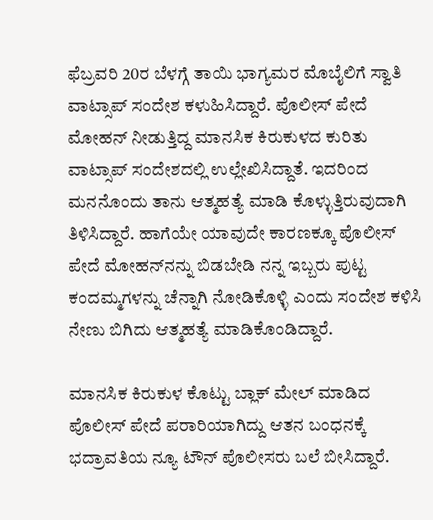ಫೆಬ್ರವರಿ 20ರ ಬೆಳಗ್ಗೆ ತಾಯಿ ಭಾಗ್ಯಮರ ಮೊಬೈಲಿಗೆ ಸ್ವಾತಿ ವಾಟ್ಸಾಪ್ ಸಂದೇಶ ಕಳುಹಿಸಿದ್ದಾರೆ. ಪೊಲೀಸ್ ಪೇದೆ ಮೋಹನ್ ನೀಡುತ್ತಿದ್ದ ಮಾನಸಿಕ ಕಿರುಕುಳದ ಕುರಿತು ವಾಟ್ಸಾಪ್ ಸಂದೇಶದಲ್ಲಿ ಉಲ್ಲೇಖಿಸಿದ್ದಾತೆ. ಇದರಿಂದ ಮನನೊಂದು ತಾನು ಆತ್ಮಹತ್ಯೆ ಮಾಡಿ ಕೊಳ್ಳುತ್ತಿರುವುದಾಗಿ ತಿಳಿಸಿದ್ದಾರೆ. ಹಾಗೆಯೇ ಯಾವುದೇ ಕಾರಣಕ್ಕೂ ಪೊಲೀಸ್ ಪೇದೆ ಮೋಹನ್‌ನನ್ನು ಬಿಡಬೇಡಿ ನನ್ನ ಇಬ್ಬರು ಪುಟ್ಟ ಕಂದಮ್ಮಗಳನ್ನು ಚೆನ್ನಾಗಿ ನೋಡಿಕೊಳ್ಳಿ ಎಂದು ಸಂದೇಶ ಕಳಿಸಿ ನೇಣು ಬಿಗಿದು ಆತ್ಮಹತ್ಯೆ ಮಾಡಿಕೊಂಡಿದ್ದಾರೆ.

ಮಾನಸಿಕ ಕಿರುಕುಳ ಕೊಟ್ಟು ಬ್ಲಾಕ್ ಮೇಲ್ ಮಾಡಿದ ಪೊಲೀಸ್ ಪೇದೆ ಪರಾರಿಯಾಗಿದ್ದು ಆತನ ಬಂಧನಕ್ಕೆ ಭದ್ರಾವತಿಯ ನ್ಯೂ ಟೌನ್ ಪೊಲೀಸರು ಬಲೆ ಬೀಸಿದ್ದಾರೆ.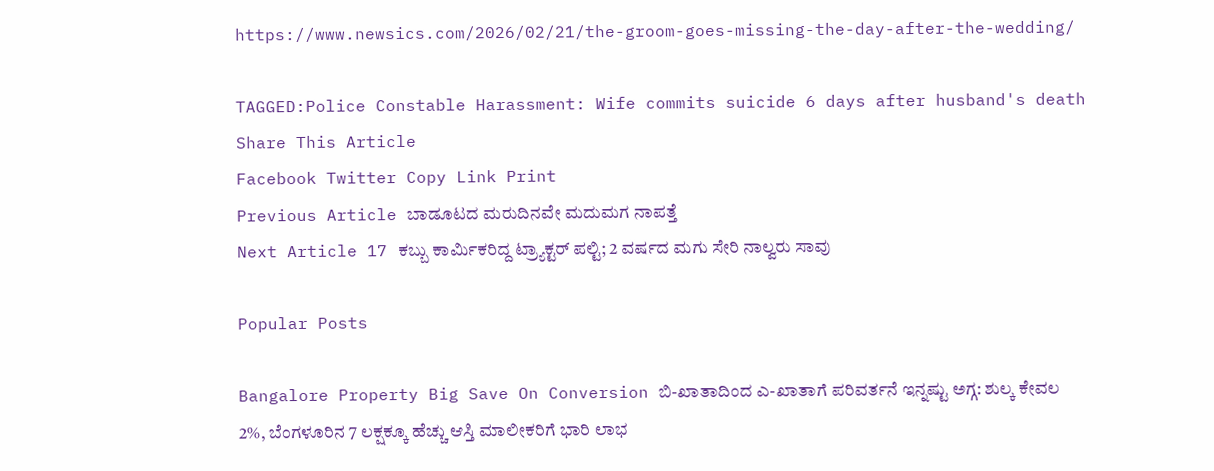https://www.newsics.com/2026/02/21/the-groom-goes-missing-the-day-after-the-wedding/

TAGGED:Police Constable Harassment: Wife commits suicide 6 days after husband's death
Share This Article
Facebook Twitter Copy Link Print
Previous Article ಬಾಡೂಟದ ಮರುದಿನವೇ ಮದುಮಗ ನಾಪತ್ತೆ
Next Article 17 ಕಬ್ಬು ಕಾರ್ಮಿಕರಿದ್ದ ಟ್ರ್ಯಾಕ್ಟರ್ ಪಲ್ಟಿ; 2 ವರ್ಷದ ಮಗು ಸೇರಿ ನಾಲ್ವರು ಸಾವು

Popular Posts

Bangalore Property Big Save On Conversion ಬಿ-ಖಾತಾದಿಂದ ಎ-ಖಾತಾಗೆ ಪರಿವರ್ತನೆ ಇನ್ನಷ್ಟು ಅಗ್ಗ: ಶುಲ್ಕ ಕೇವಲ 2%, ಬೆಂಗಳೂರಿನ 7 ಲಕ್ಷಕ್ಕೂ ಹೆಚ್ಚು ಆಸ್ತಿ ಮಾಲೀಕರಿಗೆ ಭಾರಿ ಲಾಭ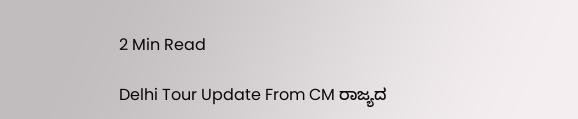2 Min Read

Delhi Tour Update From CM ರಾಜ್ಯದ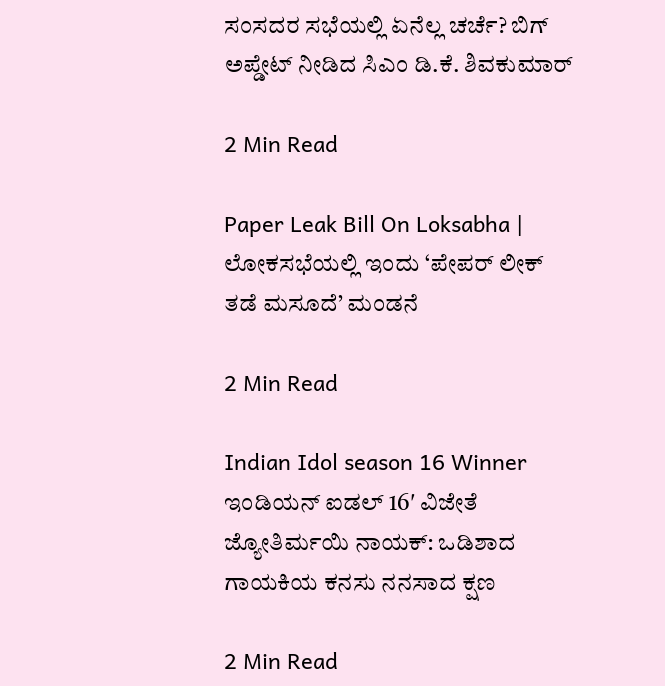ಸಂಸದರ ಸಭೆಯಲ್ಲಿ ಏನೆಲ್ಲ ಚರ್ಚೆ? ಬಿಗ್ ಅಪ್ಡೇಟ್ ನೀಡಿದ ಸಿಎಂ ಡಿ.ಕೆ. ಶಿವಕುಮಾರ್

2 Min Read

Paper Leak Bill On Loksabha | ಲೋಕಸಭೆಯಲ್ಲಿ ಇಂದು ‘ಪೇಪರ್ ಲೀಕ್ ತಡೆ ಮಸೂದೆ’ ಮಂಡನೆ

2 Min Read

Indian Idol season 16 Winner ಇಂಡಿಯನ್ ಐಡಲ್ 16′ ವಿಜೇತೆ ಜ್ಯೋತಿರ್ಮಯಿ ನಾಯಕ್: ಒಡಿಶಾದ ಗಾಯಕಿಯ ಕನಸು ನನಸಾದ ಕ್ಷಣ

2 Min Read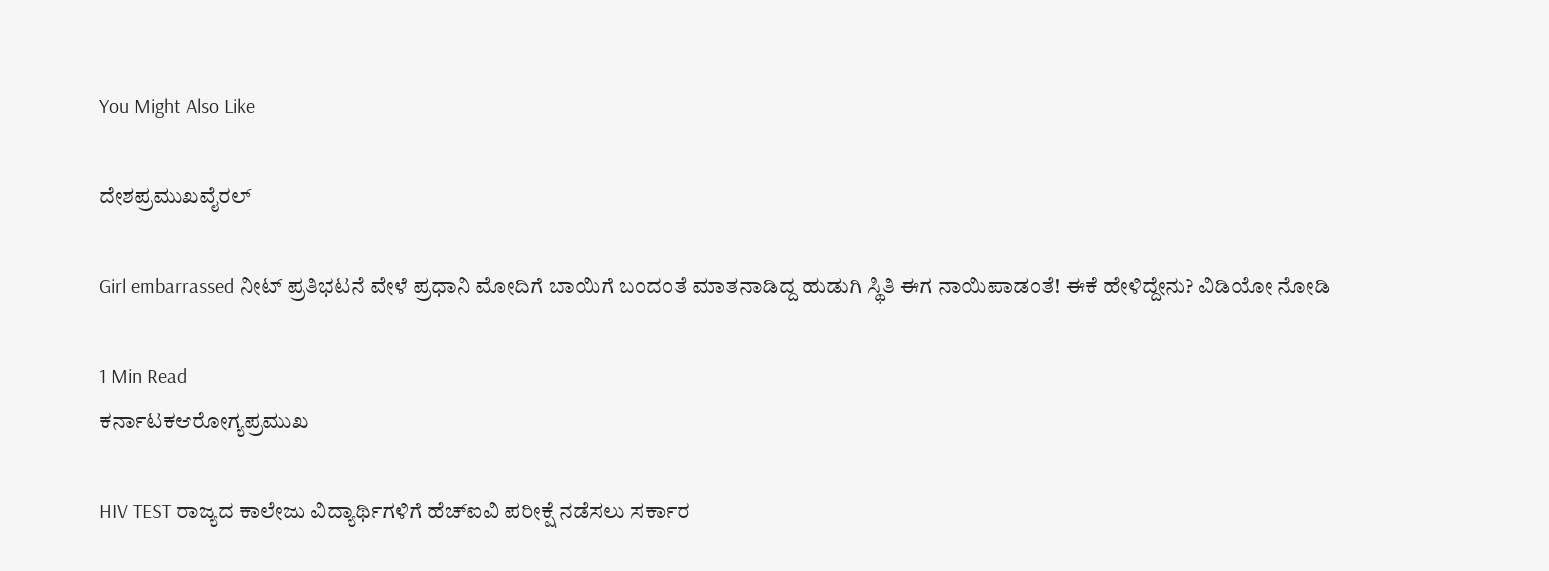You Might Also Like

ದೇಶಪ್ರಮುಖವೈರಲ್

Girl embarrassed ನೀಟ್ ಪ್ರತಿಭಟನೆ ವೇಳೆ ಪ್ರಧಾನಿ ಮೋದಿಗೆ ಬಾಯಿಗೆ ಬಂದಂತೆ ಮಾತನಾಡಿದ್ದ ಹುಡುಗಿ ಸ್ಥಿತಿ ಈಗ ನಾಯಿಪಾಡಂತೆ! ಈಕೆ ಹೇಳಿದ್ದೇನು? ವಿಡಿಯೋ ನೋಡಿ

1 Min Read
ಕರ್ನಾಟಕಆರೋಗ್ಯಪ್ರಮುಖ

HIV TEST ರಾಜ್ಯದ ಕಾಲೇಜು ವಿದ್ಯಾರ್ಥಿಗಳಿಗೆ ಹೆಚ್‌ಐವಿ ಪರೀಕ್ಷೆ ನಡೆಸಲು ಸರ್ಕಾರ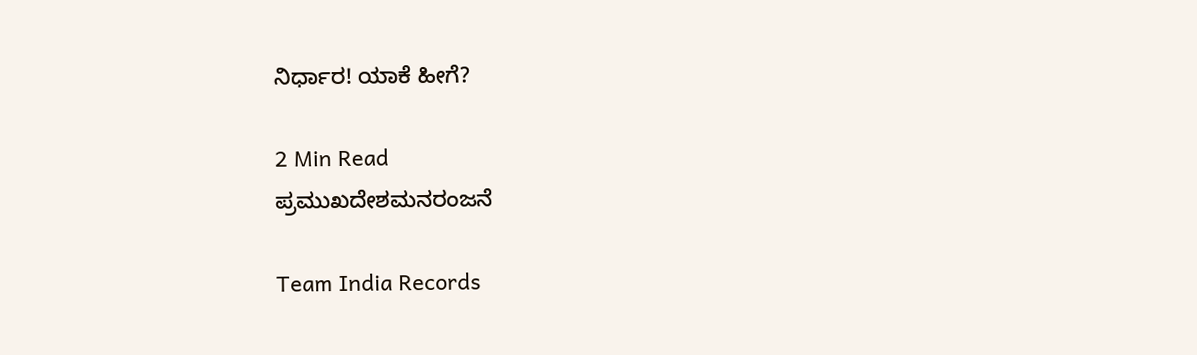ನಿರ್ಧಾರ! ಯಾಕೆ ಹೀಗೆ?

2 Min Read
ಪ್ರಮುಖದೇಶಮನರಂಜನೆ

Team India Records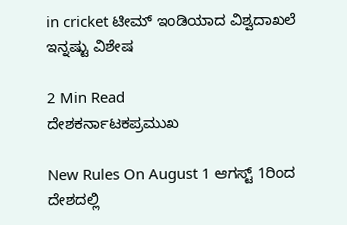in cricket ಟೀಮ್ ಇಂಡಿಯಾದ ವಿಶ್ವದಾಖಲೆ ಇನ್ನಷ್ಟು ವಿಶೇಷ

2 Min Read
ದೇಶಕರ್ನಾಟಕಪ್ರಮುಖ

New Rules On August 1 ಆಗಸ್ಟ್ 1ರಿಂದ ದೇಶದಲ್ಲಿ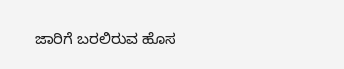ಜಾರಿಗೆ ಬರಲಿರುವ ಹೊಸ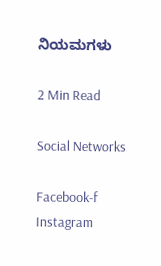ನಿಯಮಗಳು

2 Min Read

Social Networks

Facebook-f Instagram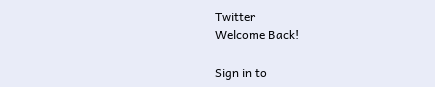Twitter
Welcome Back!

Sign in to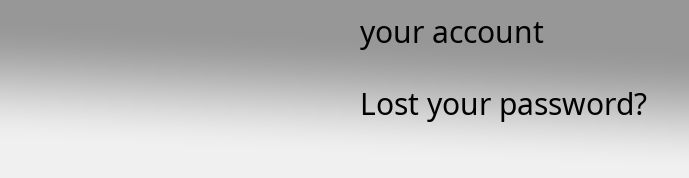your account

Lost your password?